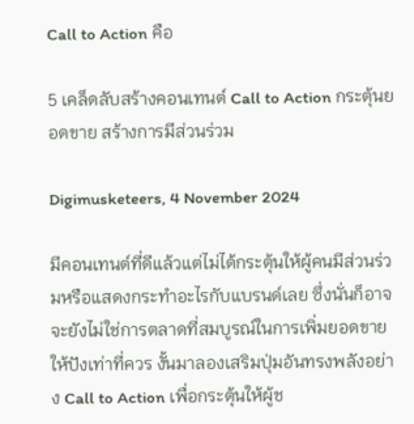Call to Action คือ

5 เคล็ดลับสร้างคอนเทนต์ Call to Action กระตุ้นยอดขาย สร้างการมีส่วนร่วม

Digimusketeers, 4 November 2024

มีคอนเทนต์ที่ดีแล้วแต่ไม่ได้กระตุ้นให้ผู้คนมีส่วนร่วมหรือแสดงกระทำอะไรกับแบรนด์เลย ซึ่งนั่นก็อาจจะยังไม่ใช่การตลาดที่สมบูรณ์ในการเพิ่มยอดขายให้ปังเท่าที่ควร งั้นมาลองเสริมปุ่มอันทรงพลังอย่าง Call to Action เพื่อกระตุ้นให้ผู้ช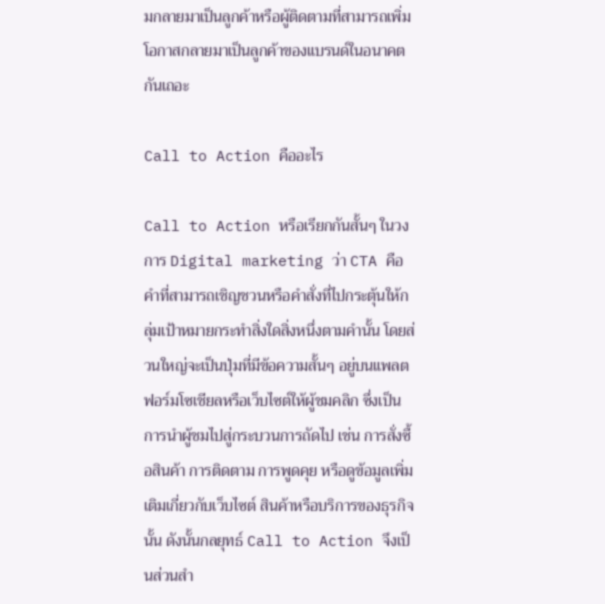มกลายมาเป็นลูกค้าหรือผู้ติดตามที่สามารถเพิ่มโอกาสกลายมาเป็นลูกค้าของแบรนด์ในอนาคตกันเถอะ

Call to Action คืออะไร

Call to Action หรือเรียกกันสั้นๆ ในวงการ Digital marketing ว่า CTA คือ คำที่สามารถเชิญชวนหรือคำสั่งที่ไปกระตุ้นให้กลุ่มเป้าหมายกระทำสิ่งใดสิ่งหนึ่งตามคำนั้น โดยส่วนใหญ่จะเป็นปุ่มที่มีข้อความสั้นๆ อยู่บนแพลตฟอร์มโซเชียลหรือเว็บไซต์ให้ผู้ชมคลิก ซึ่งเป็นการนำผู้ชมไปสู่กระบวนการถัดไป เช่น การสั่งซื้อสินค้า การติดตาม การพูดคุย หรือดูข้อมูลเพิ่มเติมเกี่ยวกับเว็บไซต์ สินค้าหรือบริการของธุรกิจนั้น ดังนั้นกลยุทธ์ Call to Action จึงเป็นส่วนสำ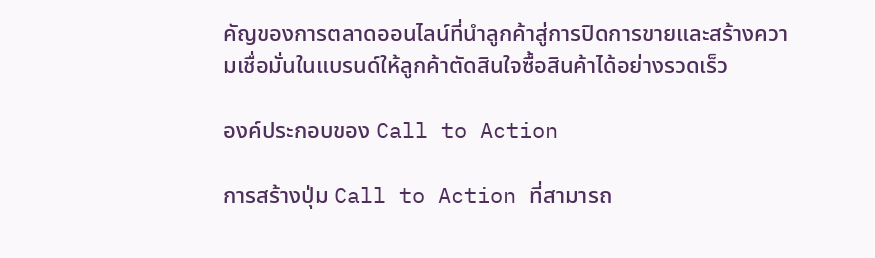คัญของการตลาดออนไลน์ที่นำลูกค้าสู่การปิดการขายและสร้างความเชื่อมั่นในแบรนด์ให้ลูกค้าตัดสินใจซื้อสินค้าได้อย่างรวดเร็ว

องค์ประกอบของ Call to Action

การสร้างปุ่ม Call to Action ที่สามารถ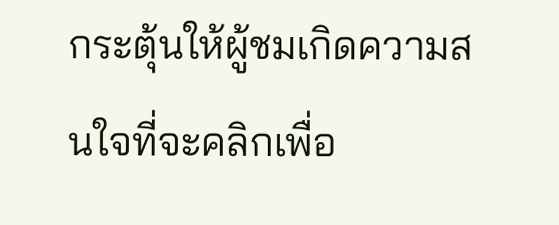กระตุ้นให้ผู้ชมเกิดความสนใจที่จะคลิกเพื่อ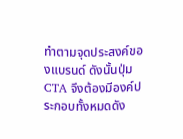ทำตามจุดประสงค์ของแบรนด์ ดังนั้นปุ่ม CTA จึงต้องมีองค์ประกอบทั้งหมดดัง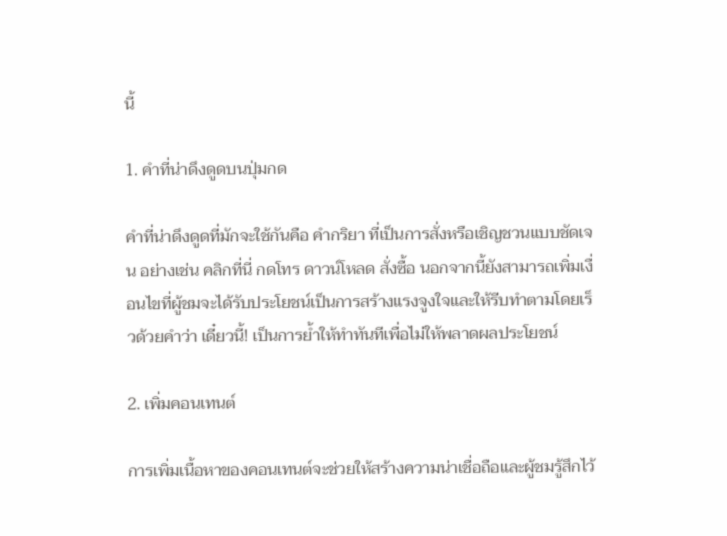นี้

1. คำที่น่าดึงดูดบนปุ่มกด

คำที่น่าดึงดูดที่มักจะใช้กันคือ คำกริยา ที่เป็นการสั่งหรือเชิญชวนแบบชัดเจน อย่างเช่น คลิกที่นี่ กดโทร ดาวน์โหลด สั่งซื้อ นอกจากนี้ยังสามารถเพิ่มเงื่อนไขที่ผู้ชมจะได้รับประโยชน์เป็นการสร้างแรงจูงใจและให้รีบทำตามโดยเร็วด้วยคำว่า เดี๋ยวนี้! เป็นการย้ำให้ทำทันทีเพื่อไม่ให้พลาดผลประโยชน์

2. เพิ่มคอนเทนต์

การเพิ่มเนื้อหาของคอนเทนต์จะช่วยให้สร้างความน่าเชื่อถือและผู้ชมรู้สึกไว้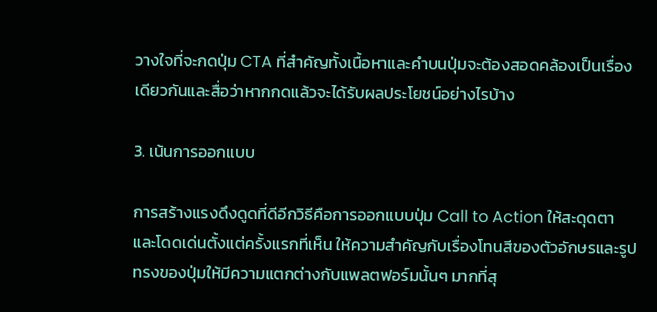วางใจที่จะกดปุ่ม CTA ที่สำคัญทั้งเนื้อหาและคำบนปุ่มจะต้องสอดคล้องเป็นเรื่องเดียวกันและสื่อว่าหากกดแล้วจะได้รับผลประโยชน์อย่างไรบ้าง

3. เน้นการออกแบบ

การสร้างแรงดึงดูดที่ดีอีกวิธีคือการออกแบบปุ่ม Call to Action ให้สะดุดตาและโดดเด่นตั้งแต่ครั้งแรกที่เห็น ให้ความสำคัญกับเรื่องโทนสีของตัวอักษรและรูปทรงของปุ่มให้มีความแตกต่างกับแพลตฟอร์มนั้นๆ มากที่สุ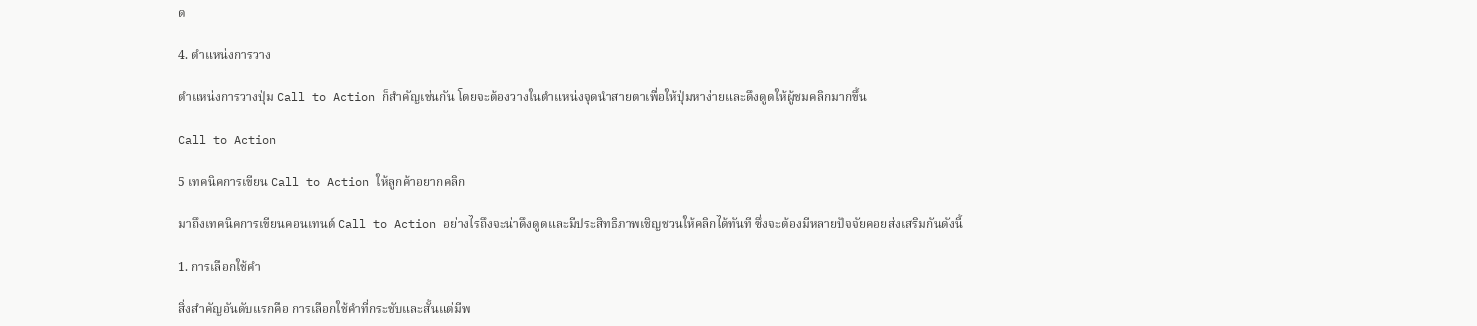ด

4. ตำแหน่งการวาง

ตำแหน่งการวางปุ่ม Call to Action ก็สำคัญเช่นกัน โดยจะต้องวางในตำแหน่งจุดนำสายตาเพื่อให้ปุ่มหาง่ายและดึงดูดให้ผู้ชมคลิกมากขึ้น

Call to Action

5 เทคนิคการเขียน Call to Action ให้ลูกค้าอยากคลิก

มาถึงเทคนิคการเขียนคอนเทนต์ Call to Action อย่างไรถึงจะน่าดึงดูดและมีประสิทธิภาพเชิญชวนให้คลิกได้ทันที ซึ่งจะต้องมีหลายปัจจัยคอยส่งเสริมกันดังนี้

1. การเลือกใช้คำ

สิ่งสำคัญอันดับแรกคือ การเลือกใช้คำที่กระชับและสั้นแต่มีพ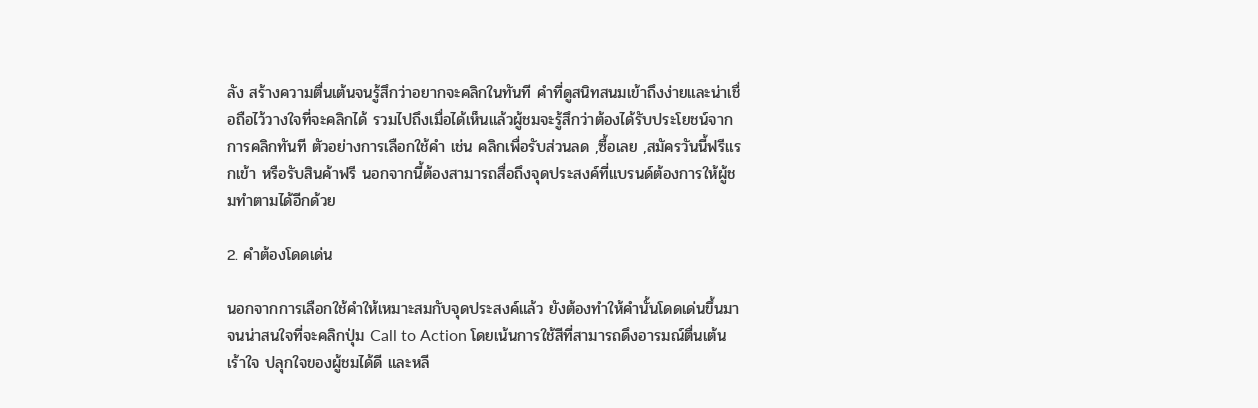ลัง สร้างความตื่นเต้นจนรู้สึกว่าอยากจะคลิกในทันที คำที่ดูสนิทสนมเข้าถึงง่ายและน่าเชื่อถือไว้วางใจที่จะคลิกได้ รวมไปถึงเมื่อได้เห็นแล้วผู้ชมจะรู้สึกว่าต้องได้รับประโยชน์จากการคลิกทันที ตัวอย่างการเลือกใช้คำ เช่น คลิกเพื่อรับส่วนลด ,ซื้อเลย ,สมัครวันนี้ฟรีแรกเข้า หรือรับสินค้าฟรี นอกจากนี้ต้องสามารถสื่อถึงจุดประสงค์ที่แบรนด์ต้องการให้ผู้ชมทำตามได้อีกด้วย

2. คำต้องโดดเด่น

นอกจากการเลือกใช้คำให้เหมาะสมกับจุดประสงค์แล้ว ยังต้องทำให้คำนั้นโดดเด่นขึ้นมาจนน่าสนใจที่จะคลิกปุ่ม Call to Action โดยเน้นการใช้สีที่สามารถดึงอารมณ์ตื่นเต้น เร้าใจ ปลุกใจของผู้ชมได้ดี และหลี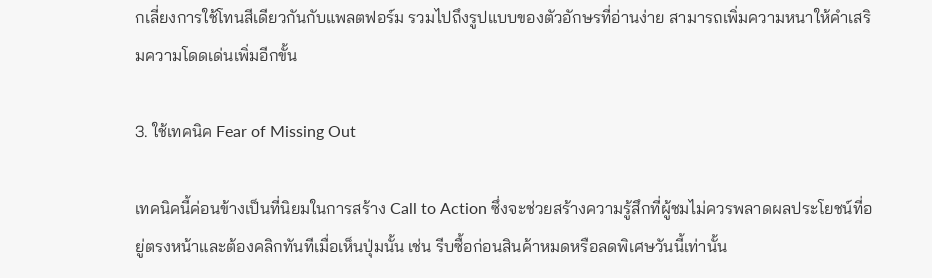กเลี่ยงการใช้โทนสีเดียวกันกับแพลตฟอร์ม รวมไปถึงรูปแบบของตัวอักษรที่อ่านง่าย สามารถเพิ่มความหนาให้คำเสริมความโดดเด่นเพิ่มอีกขั้น

3. ใช้เทคนิค Fear of Missing Out

เทคนิคนี้ค่อนข้างเป็นที่นิยมในการสร้าง Call to Action ซึ่งจะช่วยสร้างความรู้สึกที่ผู้ชมไม่ควรพลาดผลประโยชน์ที่อยู่ตรงหน้าและต้องคลิกทันทีเมื่อเห็นปุ่มนั้น เช่น รีบซื้อก่อนสินค้าหมดหรือลดพิเศษวันนี้เท่านั้น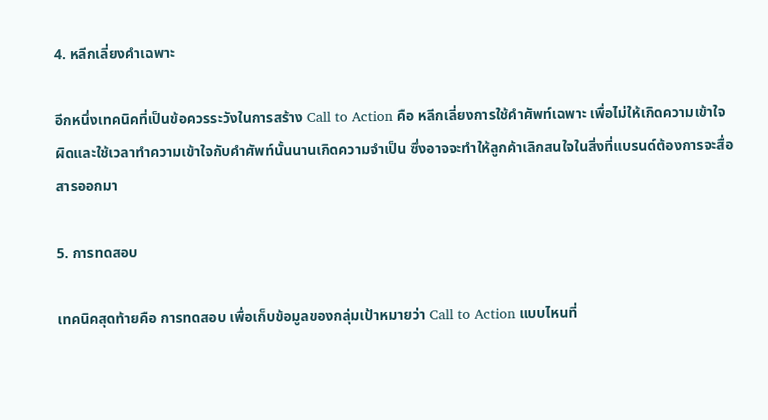4. หลีกเลี่ยงคำเฉพาะ

อีกหนึ่งเทคนิคที่เป็นข้อควรระวังในการสร้าง Call to Action คือ หลีกเลี่ยงการใช้คำศัพท์เฉพาะ เพื่อไม่ให้เกิดความเข้าใจผิดและใช้เวลาทำความเข้าใจกับคำศัพท์นั้นนานเกิดความจำเป็น ซึ่งอาจจะทำให้ลูกค้าเลิกสนใจในสิ่งที่แบรนด์ต้องการจะสื่อสารออกมา

5. การทดสอบ

เทคนิคสุดท้ายคือ การทดสอบ เพื่อเก็บข้อมูลของกลุ่มเป้าหมายว่า Call to Action แบบไหนที่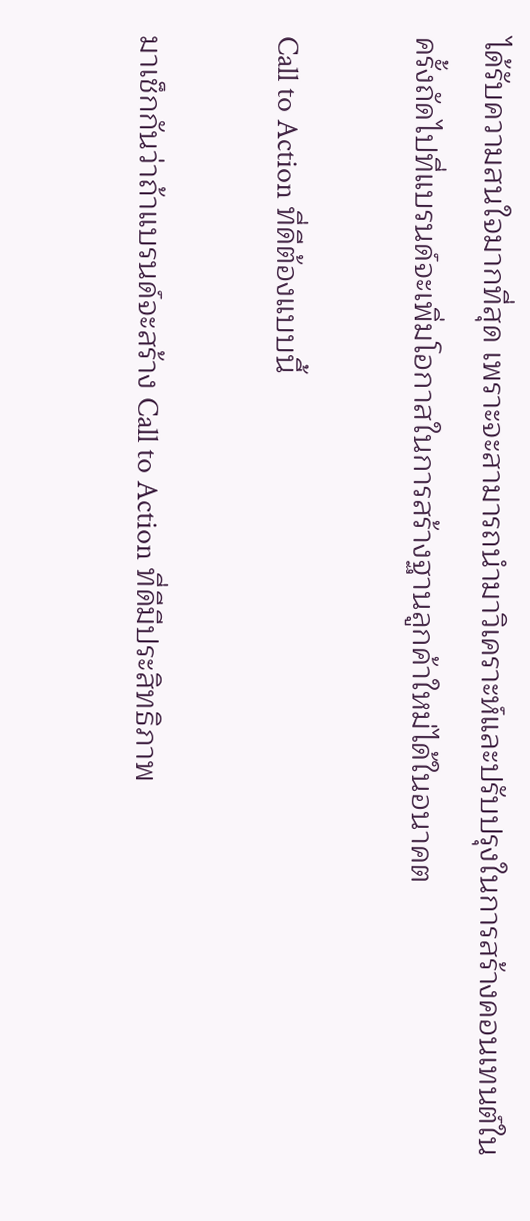ได้รับความสนใจมากที่สุด เพราะจะสามารถนำมาวิเคราะห์และปรับปรุงในการสร้างคอนเทนต์ในครั้งถัดไปที่แบรนด์จะเพิ่มโอกาสในการสร้างฐานลูกค้าใหม่ได้ในอนาคต

Call to Action ที่ดีต้องแบบนี้

มาเช็กกันว่าถ้าแบรนด์จะสร้าง Call to Action ที่ดีมีประสิทธิภาพ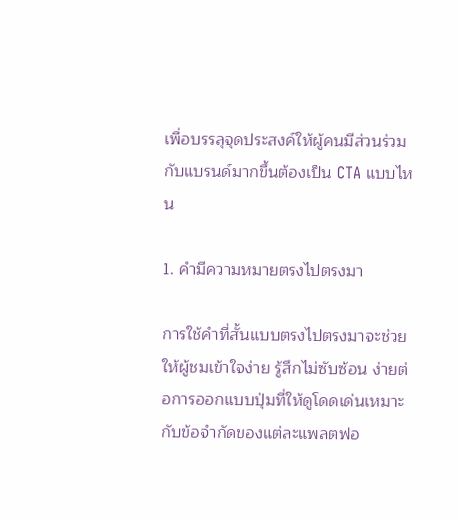เพื่อบรรลุจุดประสงค์ให้ผู้คนมีส่วนร่วมกับแบรนด์มากขึ้นต้องเป็น CTA แบบไหน

1. คำมีความหมายตรงไปตรงมา

การใช้คำที่สั้นแบบตรงไปตรงมาจะช่วยให้ผู้ชมเข้าใจง่าย รู้สึกไม่ซับซ้อน ง่ายต่อการออกแบบปุ่มที่ให้ดูโดดเด่นเหมาะกับข้อจำกัดของแต่ละแพลตฟอ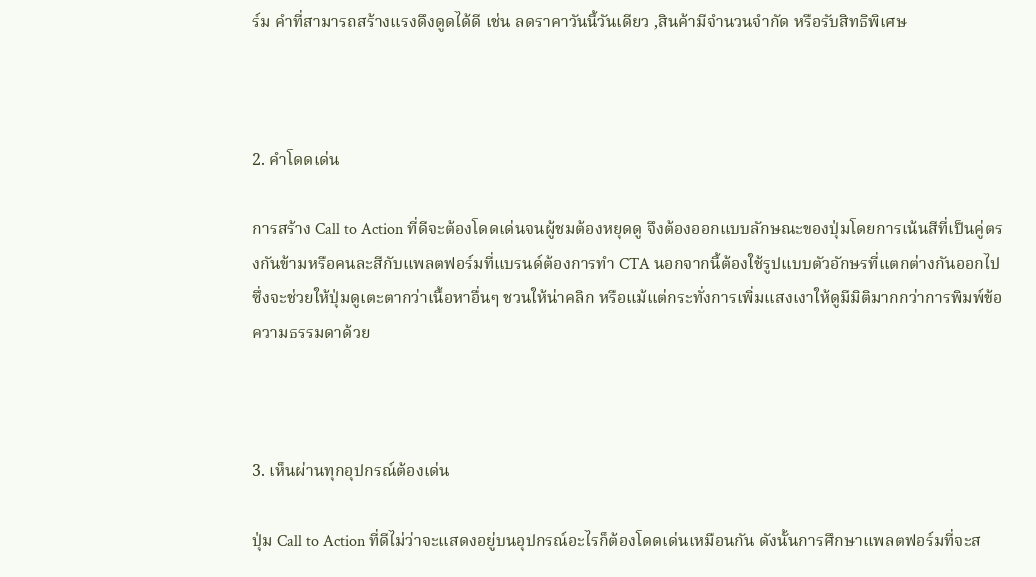ร์ม คำที่สามารถสร้างแรงดึงดูดได้ดี เช่น ลดราคาวันนี้วันเดียว ,สินค้ามีจำนวนจำกัด หรือรับสิทธิพิเศษ



2. คำโดดเด่น

การสร้าง Call to Action ที่ดีจะต้องโดดเด่นจนผู้ชมต้องหยุดดู จึงต้องออกแบบลักษณะของปุ่มโดยการเน้นสีที่เป็นคู่ตรงกันข้ามหรือคนละสีกับแพลตฟอร์มที่แบรนด์ต้องการทำ CTA นอกจากนี้ต้องใช้รูปแบบตัวอักษรที่แตกต่างกันออกไป ซึ่งจะช่วยให้ปุ่มดูเตะตากว่าเนื้อหาอื่นๆ ชวนให้น่าคลิก หรือแม้แต่กระทั่งการเพิ่มแสงเงาให้ดูมีมิติมากกว่าการพิมพ์ข้อความธรรมดาด้วย



3. เห็นผ่านทุกอุปกรณ์ต้องเด่น

ปุ่ม Call to Action ที่ดีไม่ว่าจะแสดงอยู่บนอุปกรณ์อะไรก็ต้องโดดเด่นเหมือนกัน ดังนั้นการศึกษาแพลตฟอร์มที่จะส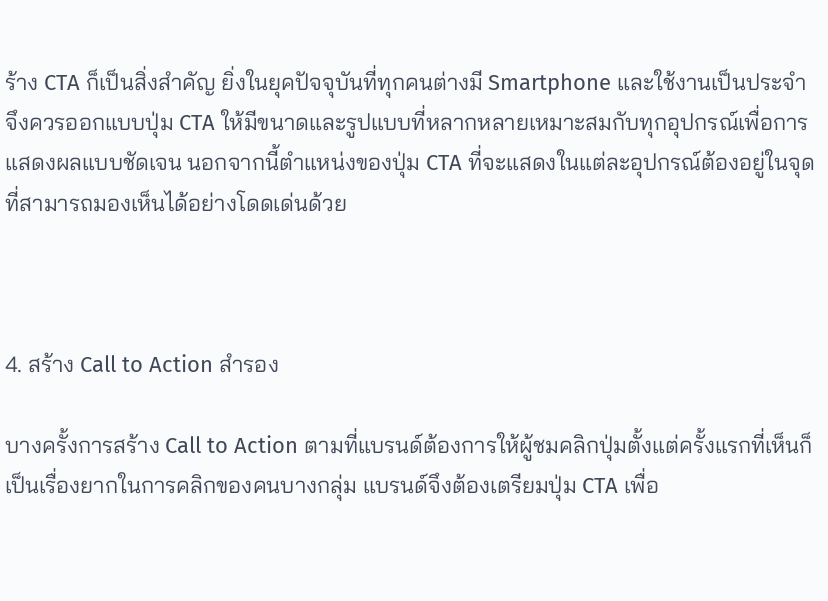ร้าง CTA ก็เป็นสิ่งสำคัญ ยิ่งในยุคปัจจุบันที่ทุกคนต่างมี Smartphone และใช้งานเป็นประจำ จึงควรออกแบบปุ่ม CTA ให้มีขนาดและรูปแบบที่หลากหลายเหมาะสมกับทุกอุปกรณ์เพื่อการแสดงผลแบบชัดเจน นอกจากนี้ตำแหน่งของปุ่ม CTA ที่จะแสดงในแต่ละอุปกรณ์ต้องอยู่ในจุดที่สามารถมองเห็นได้อย่างโดดเด่นด้วย



4. สร้าง Call to Action สำรอง

บางครั้งการสร้าง Call to Action ตามที่แบรนด์ต้องการให้ผู้ชมคลิกปุ่มตั้งแต่ครั้งแรกที่เห็นก็เป็นเรื่องยากในการคลิกของคนบางกลุ่ม แบรนด์จึงต้องเตรียมปุ่ม CTA เพื่อ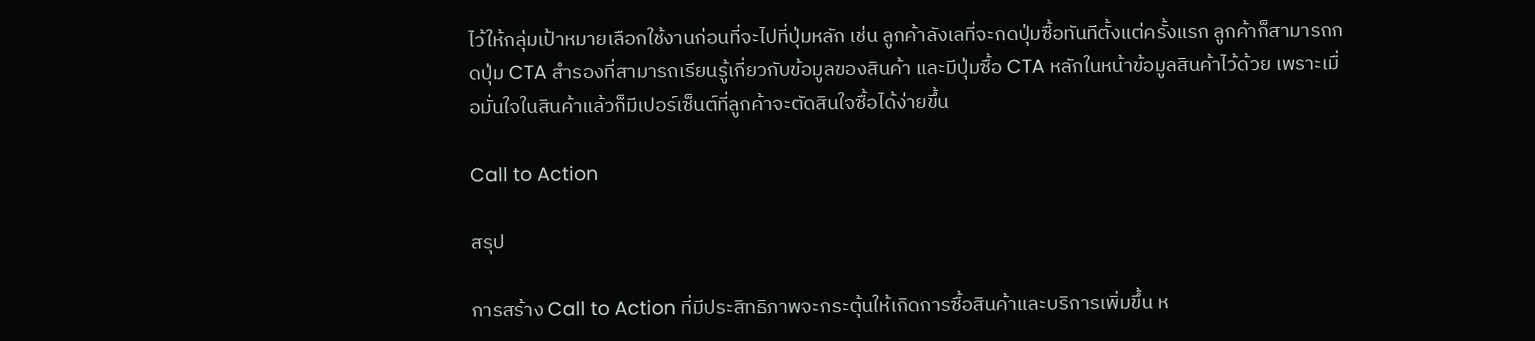ไว้ให้กลุ่มเป้าหมายเลือกใช้งานก่อนที่จะไปที่ปุ่มหลัก เช่น ลูกค้าลังเลที่จะกดปุ่มซื้อทันทีตั้งแต่ครั้งแรก ลูกค้าก็สามารถกดปุ่ม CTA สำรองที่สามารถเรียนรู้เกี่ยวกับข้อมูลของสินค้า และมีปุ่มซื้อ CTA หลักในหน้าข้อมูลสินค้าไว้ด้วย เพราะเมื่อมั่นใจในสินค้าแล้วก็มีเปอร์เซ็นต์ที่ลูกค้าจะตัดสินใจซื้อได้ง่ายขึ้น

Call to Action

สรุป

การสร้าง Call to Action ที่มีประสิทธิภาพจะกระตุ้นให้เกิดการซื้อสินค้าและบริการเพิ่มขึ้น ห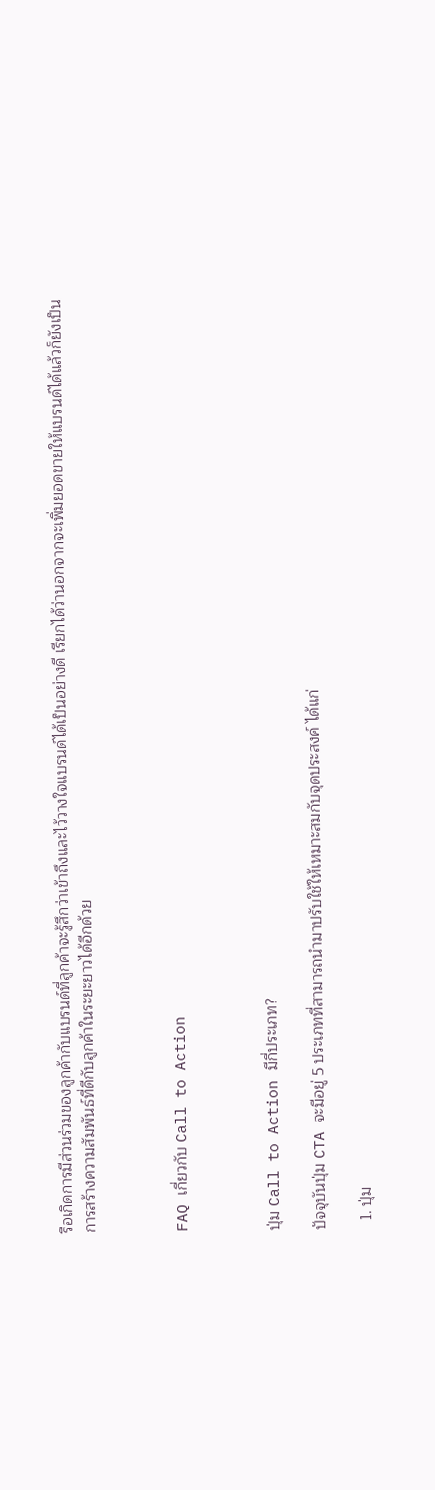รือเกิดการมีส่วนร่วมของลูกค้ากับแบรนด์ที่ลูกค้าจะรู้สึกว่าเข้าถึงและไว้วางใจแบรนด์ได้เป็นอย่างดี เรียกได้ว่านอกจากจะเพิ่มยอดขายให้แบรนด์ได้แล้วก็ยังเป็นการสร้างความสัมพันธ์ที่ดีกับลูกค้าในระยะยาวได้อีกด้วย



FAQ เกี่ยวกับ Call to Action



ปุ่ม Call to Action มีกี่ประเภท?

ปัจจุบันปุ่ม CTA จะมีอยู่ 5 ประเภทที่สามารถนำมาปรับใช้ให้เหมาะสมกับจุดประสงค์ ได้แก่

  1. ปุ่ม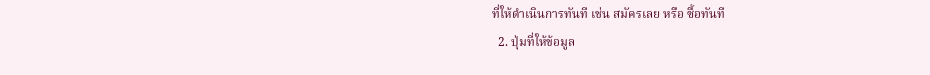ที่ให้ดำเนินการทันที เช่น สมัครเลย หรือ ซื้อทันที
  2. ปุ่มที่ให้ข้อมูล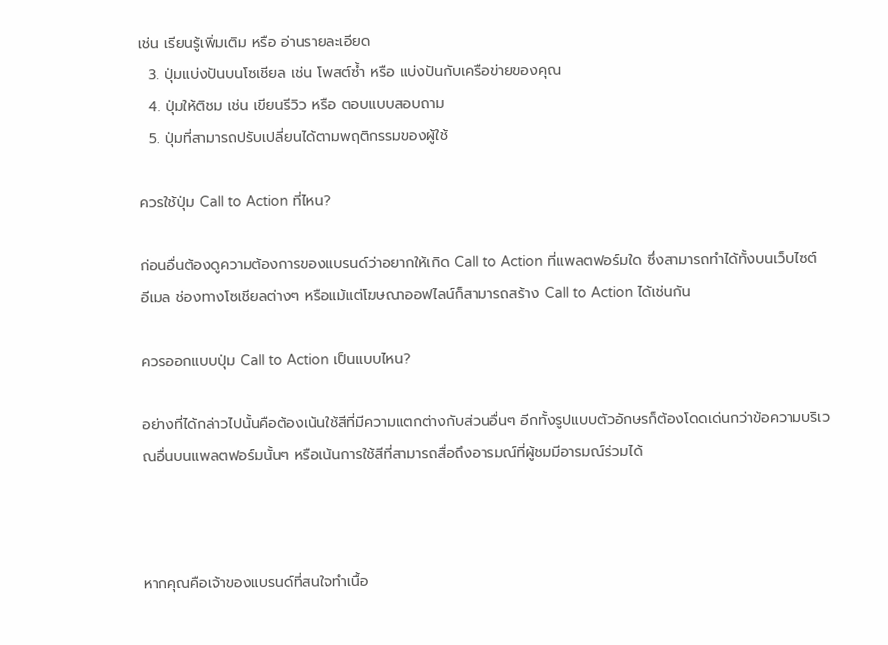เช่น เรียนรู้เพิ่มเติม หรือ อ่านรายละเอียด
  3. ปุ่มแบ่งปันบนโซเชียล เช่น โพสต์ซ้ำ หรือ แบ่งปันกับเครือข่ายของคุณ
  4. ปุ่มให้ติชม เช่น เขียนรีวิว หรือ ตอบแบบสอบถาม
  5. ปุ่มที่สามารถปรับเปลี่ยนได้ตามพฤติกรรมของผู้ใช้

ควรใช้ปุ่ม Call to Action ที่ไหน?

ก่อนอื่นต้องดูความต้องการของแบรนด์ว่าอยากให้เกิด Call to Action ที่แพลตฟอร์มใด ซึ่งสามารถทำได้ทั้งบนเว็บไซต์ อีเมล ช่องทางโซเชียลต่างๆ หรือแม้แต่โฆษณาออฟไลน์ก็สามารถสร้าง Call to Action ได้เช่นกัน

ควรออกแบบปุ่ม Call to Action เป็นแบบไหน?

อย่างที่ได้กล่าวไปนั้นคือต้องเน้นใช้สีที่มีความแตกต่างกับส่วนอื่นๆ อีกทั้งรูปแบบตัวอักษรก็ต้องโดดเด่นกว่าข้อความบริเวณอื่นบนแพลตฟอร์มนั้นๆ หรือเน้นการใช้สีที่สามารถสื่อถึงอารมณ์ที่ผู้ชมมีอารมณ์ร่วมได้



หากคุณคือเจ้าของแบรนด์ที่สนใจทำเนื้อ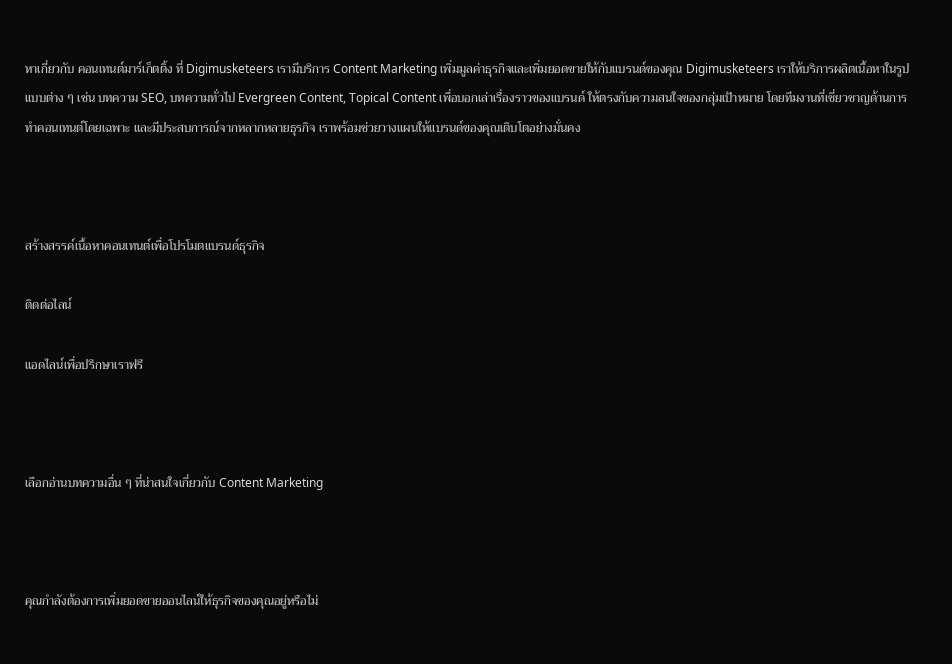หาเกี่ยวกับ คอนเทนต์มาร์เก็ตติ้ง ที่ Digimusketeers เรามีบริการ Content Marketing เพิ่มมูลค่าธุรกิจและเพิ่มยอดขายให้กับแบรนด์ของคุณ Digimusketeers เราให้บริการผลิตเนื้อหาในรูปแบบต่าง ๆ เช่น บทความ SEO, บทความทั่วไป Evergreen Content, Topical Content เพื่อบอกเล่าเรื่องราวของแบรนด์ ให้ตรงกับความสนใจของกลุ่มเป้าหมาย โดยทีมงานที่เชี่ยวชาญด้านการทำคอนเทนต์โดยเฉพาะ และมีประสบการณ์จากหลากหลายธุรกิจ เราพร้อมช่วยวางแผนให้แบรนด์ของคุณเติบโตอย่างมั่นคง



สร้างสรรค์เนื้อหาคอนเทนต์เพื่อโปรโมตแบรนด์ธุรกิจ

ติดต่อไลน์

แอดไลน์เพื่อปรึกษาเราฟรี



เลือกอ่านบทความอื่น ๆ ที่น่าสนใจเกี่ยวกับ Content Marketing



คุณกำลังต้องการเพิ่มยอดขายออนไลน์ให้ธุรกิจของคุณอยู่หรือไม่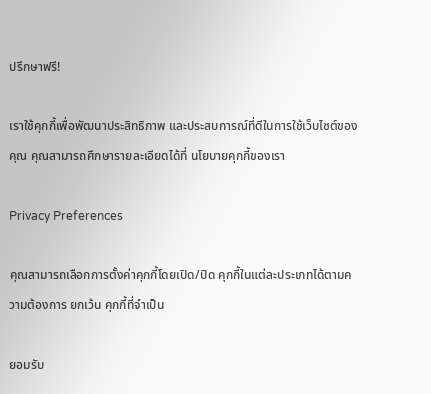ปรึกษาฟรี!

เราใช้คุกกี้เพื่อพัฒนาประสิทธิภาพ และประสบการณ์ที่ดีในการใช้เว็บไซต์ของคุณ คุณสามารถศึกษารายละเอียดได้ที่ นโยบายคุกกี้ของเรา

Privacy Preferences

คุณสามารถเลือกการตั้งค่าคุกกี้โดยเปิด/ปิด คุกกี้ในแต่ละประเภทได้ตามความต้องการ ยกเว้น คุกกี้ที่จำเป็น

ยอมรับ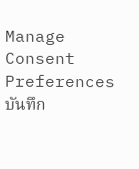Manage Consent Preferences บันทึก